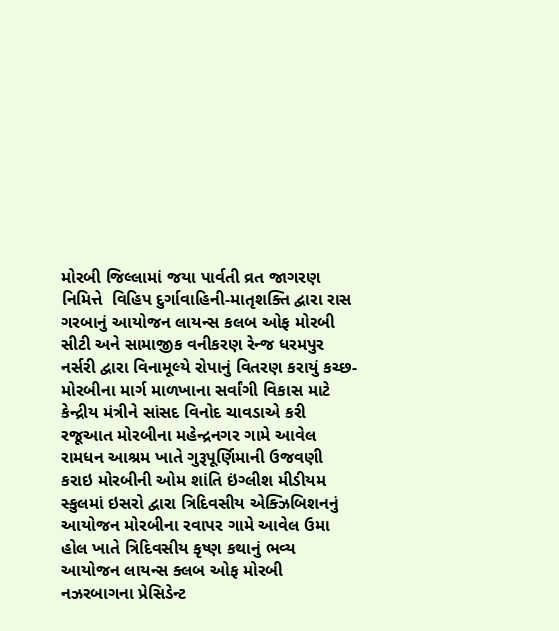મોરબી જિલ્લામાં જયા પાર્વતી વ્રત જાગરણ નિમિત્તે  વિહિપ દુર્ગાવાહિની-માતૃશક્તિ દ્વારા રાસ ગરબાનું આયોજન લાયન્સ કલબ ઓફ મોરબી સીટી અને સામાજીક વનીકરણ રેન્જ ધરમપુર નર્સરી દ્વારા વિનામૂલ્યે રોપાનું વિતરણ કરાયું કચ્છ-મોરબીના માર્ગ માળખાના સર્વાંગી વિકાસ માટે કેન્દ્રીય મંત્રીને સાંસદ વિનોદ ચાવડાએ કરી રજૂઆત મોરબીના મહેન્દ્રનગર ગામે આવેલ રામધન આશ્રમ ખાતે ગુરૂપૂર્ણિમાની ઉજવણી કરાઇ મોરબીની ઓમ શાંતિ ઇંગ્લીશ મીડીયમ સ્કુલમાં ઇસરો દ્વારા ત્રિદિવસીય એક્ઝિબિશનનું આયોજન મોરબીના રવાપર ગામે આવેલ ઉમા હોલ ખાતે ત્રિદિવસીય કૃષ્ણ કથાનું ભવ્ય આયોજન લાયન્સ ક્લબ ઓફ મોરબી નઝરબાગના પ્રેસિડેન્ટ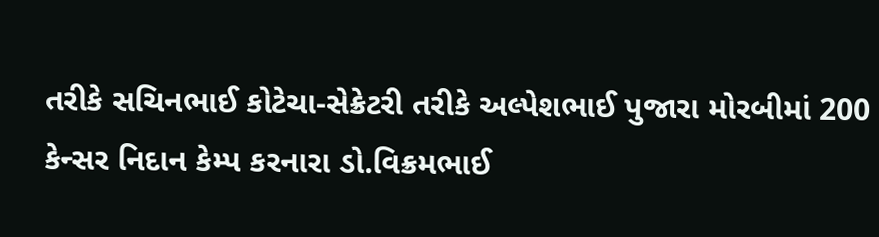તરીકે સચિનભાઈ કોટેચા-સેક્રેટરી તરીકે અલ્પેશભાઈ પુજારા મોરબીમાં 200 કેન્સર નિદાન કેમ્પ કરનારા ડો.વિક્રમભાઈ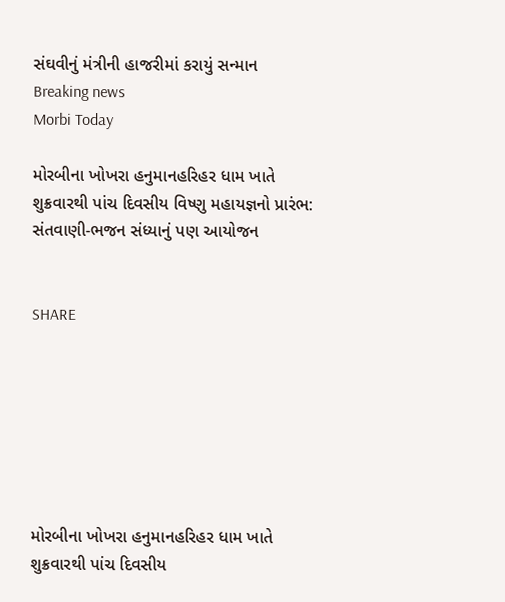સંઘવીનું મંત્રીની હાજરીમાં કરાયું સન્માન
Breaking news
Morbi Today

મોરબીના ખોખરા હનુમાનહરિહર ધામ ખાતે શુક્રવારથી પાંચ દિવસીય વિષ્ણુ મહાયજ્ઞનો પ્રારંભ: સંતવાણી-ભજન સંધ્યાનું પણ આયોજન


SHARE







મોરબીના ખોખરા હનુમાનહરિહર ધામ ખાતે શુક્રવારથી પાંચ દિવસીય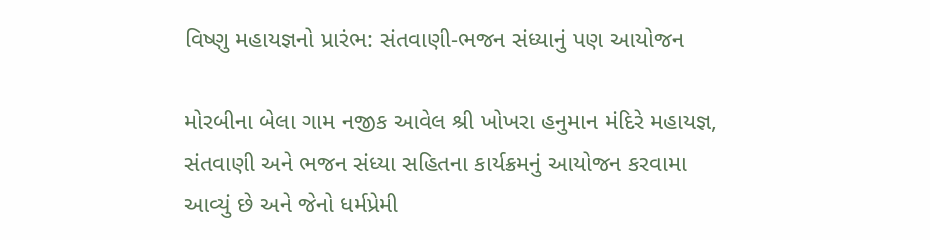વિષ્ણુ મહાયજ્ઞનો પ્રારંભ: સંતવાણી-ભજન સંધ્યાનું પણ આયોજન

મોરબીના બેલા ગામ નજીક આવેલ શ્રી ખોખરા હનુમાન મંદિરે મહાયજ્ઞ, સંતવાણી અને ભજન સંધ્યા સહિતના કાર્યક્રમનું આયોજન કરવામા આવ્યું છે અને જેનો ધર્મપ્રેમી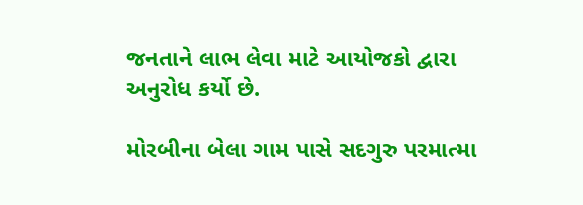જનતાને લાભ લેવા માટે આયોજકો દ્વારા અનુરોધ કર્યો છે.

મોરબીના બેલા ગામ પાસે સદગુરુ પરમાત્મા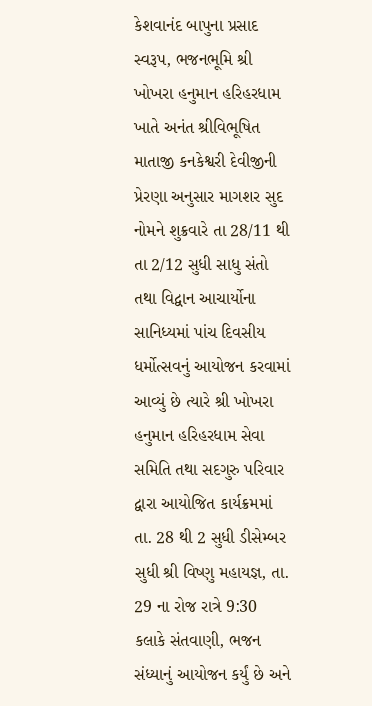કેશવાનંદ બાપુના પ્રસાદ સ્વરૂપ, ભજનભૂમિ શ્રી ખોખરા હનુમાન હરિહરધામ ખાતે અનંત શ્રીવિભૂષિત માતાજી કનકેશ્વરી દેવીજીની પ્રેરણા અનુસાર માગશર સુદ નોમને શુક્રવારે તા 28/11 થી તા 2/12 સુધી સાધુ સંતો તથા વિદ્વાન આચાર્યોના સાનિધ્યમાં પાંચ દિવસીય ધર્મોત્સવનું આયોજન કરવામાં આવ્યું છે ત્યારે શ્રી ખોખરા હનુમાન હરિહરધામ સેવા સમિતિ તથા સદગુરુ પરિવાર દ્વારા આયોજિત કાર્યક્રમમાં તા. 28 થી 2 સુધી ડીસેમ્બર સુધી શ્રી વિષ્ણુ મહાયજ્ઞ, તા. 29 ના રોજ રાત્રે 9:30 કલાકે સંતવાણી, ભજન સંધ્યાનું આયોજન કર્યું છે અને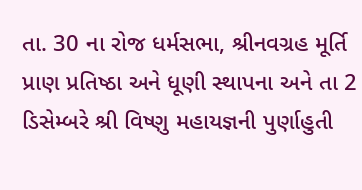તા. 30 ના રોજ ધર્મસભા, શ્રીનવગ્રહ મૂર્તિ પ્રાણ પ્રતિષ્ઠા અને ધૂણી સ્થાપના અને તા 2 ડિસેમ્બરે શ્રી વિષ્ણુ મહાયજ્ઞની પુર્ણાહુતી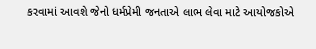કરવામાં આવશે જેનો ધર્મપ્રેમી જનતાએ લાભ લેવા માટે આયોજકોએ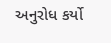અનુરોધ કર્યો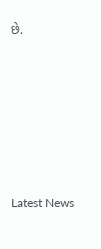છે.






Latest News